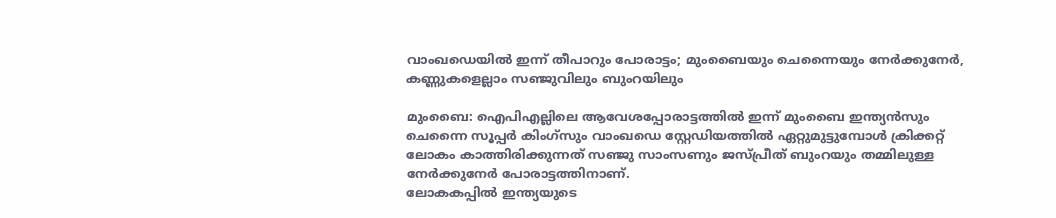വാംഖഡെയിൽ ഇന്ന് തീപാറും പോരാട്ടം; മുംബൈയും ചെന്നൈയും നേർക്കുനേർ, കണ്ണുകളെല്ലാം സഞ്ജുവിലും ബുംറയിലും

മുംബൈ: ഐപിഎല്ലിലെ ആവേശപ്പോരാട്ടത്തിൽ ഇന്ന് മുംബൈ ഇന്ത്യൻസും ചെന്നൈ സൂപ്പർ കിംഗ്സും വാംഖഡെ സ്റ്റേഡിയത്തിൽ ഏറ്റുമുട്ടുമ്പോൾ ക്രിക്കറ്റ് ലോകം കാത്തിരിക്കുന്നത് സഞ്ജു സാംസണും ജസ്പ്രീത് ബുംറയും തമ്മിലുള്ള നേർക്കുനേർ പോരാട്ടത്തിനാണ്.
ലോകകപ്പിൽ ഇന്ത്യയുടെ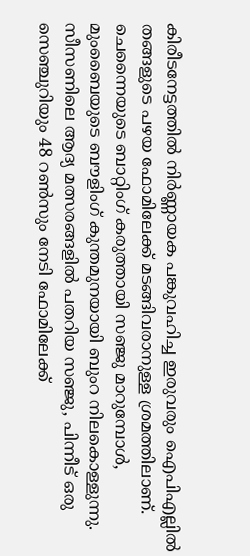കിരീടനേട്ടത്തിൽ നിർണ്ണായക പങ്കുവഹിച്ച ഇരുവരും ഐപിഎല്ലിൽ തങ്ങളുടെ പഴയ ഫോമിലേക്ക് മടങ്ങിവരാനുള്ള ശ്രമത്തിലാണ്. ചെന്നൈയുടെ ബാറ്റിംഗ് കരുത്തായി സഞ്ജു മാറുമ്പോൾ, മുംബൈയുടെ ബൗളിംഗ് കുന്തമുനയായി ബുംറ നിലകൊള്ളുന്നു.
സീസണിലെ ആദ്യ മത്സരങ്ങളിൽ പതറിയ സഞ്ജു, പിന്നീട് ഒരു സെഞ്ചുറിയും 48 റൺസും നേടി ഫോമിലേക്ക്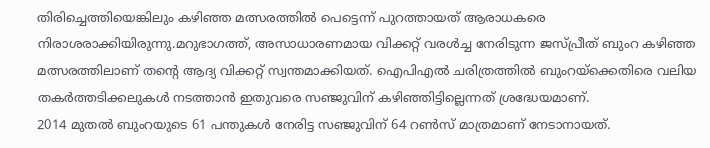തിരിച്ചെത്തിയെങ്കിലും കഴിഞ്ഞ മത്സരത്തിൽ പെട്ടെന്ന് പുറത്തായത് ആരാധകരെ നിരാശരാക്കിയിരുന്നു.മറുഭാഗത്ത്, അസാധാരണമായ വിക്കറ്റ് വരൾച്ച നേരിടുന്ന ജസ്പ്രീത് ബുംറ കഴിഞ്ഞ മത്സരത്തിലാണ് തന്റെ ആദ്യ വിക്കറ്റ് സ്വന്തമാക്കിയത്. ഐപിഎൽ ചരിത്രത്തിൽ ബുംറയ്ക്കെതിരെ വലിയ തകർത്തടിക്കലുകൾ നടത്താൻ ഇതുവരെ സഞ്ജുവിന് കഴിഞ്ഞിട്ടില്ലെന്നത് ശ്രദ്ധേയമാണ്.
2014 മുതൽ ബുംറയുടെ 61 പന്തുകൾ നേരിട്ട സഞ്ജുവിന് 64 റൺസ് മാത്രമാണ് നേടാനായത്.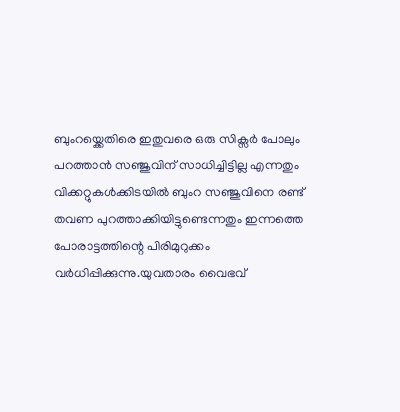ബുംറയ്ക്കെതിരെ ഇതുവരെ ഒരു സിക്സർ പോലും പറത്താൻ സഞ്ജുവിന് സാധിച്ചിട്ടില്ല എന്നതും വിക്കറ്റുകൾക്കിടയിൽ ബുംറ സഞ്ജുവിനെ രണ്ട് തവണ പുറത്താക്കിയിട്ടുണ്ടെന്നതും ഇന്നത്തെ പോരാട്ടത്തിന്റെ പിരിമുറുക്കം വർധിപ്പിക്കുന്നു.യുവതാരം വൈഭവ്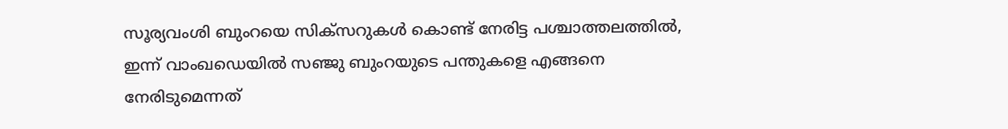സൂര്യവംശി ബുംറയെ സിക്സറുകൾ കൊണ്ട് നേരിട്ട പശ്ചാത്തലത്തിൽ, ഇന്ന് വാംഖഡെയിൽ സഞ്ജു ബുംറയുടെ പന്തുകളെ എങ്ങനെ നേരിടുമെന്നത്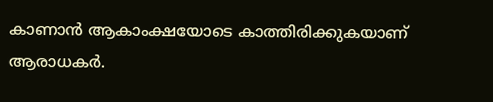കാണാൻ ആകാംക്ഷയോടെ കാത്തിരിക്കുകയാണ് ആരാധകർ.